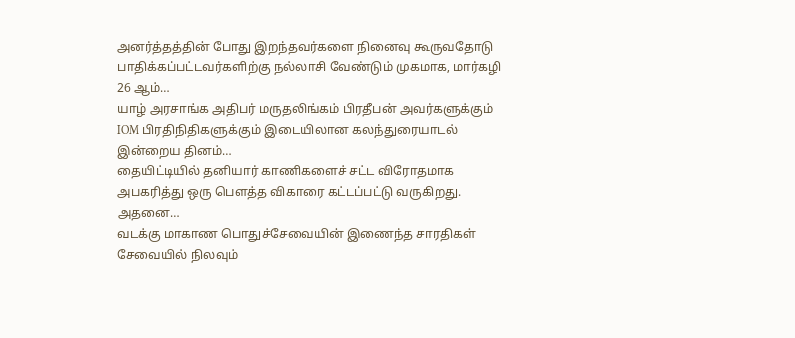அனர்த்தத்தின் போது இறந்தவர்களை நினைவு கூருவதோடு பாதிக்கப்பட்டவர்களிற்கு நல்லாசி வேண்டும் முகமாக, மார்கழி 26 ஆம்…
யாழ் அரசாங்க அதிபர் மருதலிங்கம் பிரதீபன் அவர்களுக்கும் IOM பிரதிநிதிகளுக்கும் இடையிலான கலந்துரையாடல் இன்றைய தினம்…
தையிட்டியில் தனியார் காணிகளைச் சட்ட விரோதமாக அபகரித்து ஒரு பௌத்த விகாரை கட்டப்பட்டு வருகிறது. அதனை…
வடக்கு மாகாண பொதுச்சேவையின் இணைந்த சாரதிகள் சேவையில் நிலவும்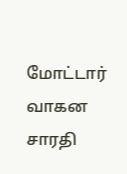மோட்டார் வாகன சாரதி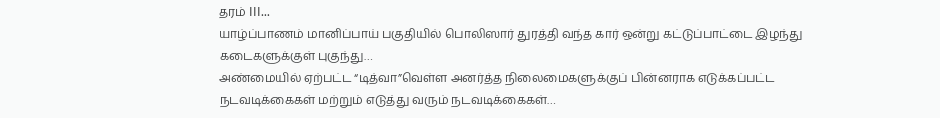தரம் III…
யாழ்ப்பாணம் மானிப்பாய் பகுதியில் பொலிஸார் துரத்தி வந்த கார் ஒன்று கட்டுப்பாட்டை இழந்து கடைகளுக்குள் புகுந்து…
அண்மையில் ஏற்பட்ட “டித்வா”வெள்ள அனர்த்த நிலைமைகளுக்குப் பின்னராக எடுக்கப்பட்ட நடவடிக்கைகள் மற்றும் எடுத்து வரும் நடவடிக்கைகள்…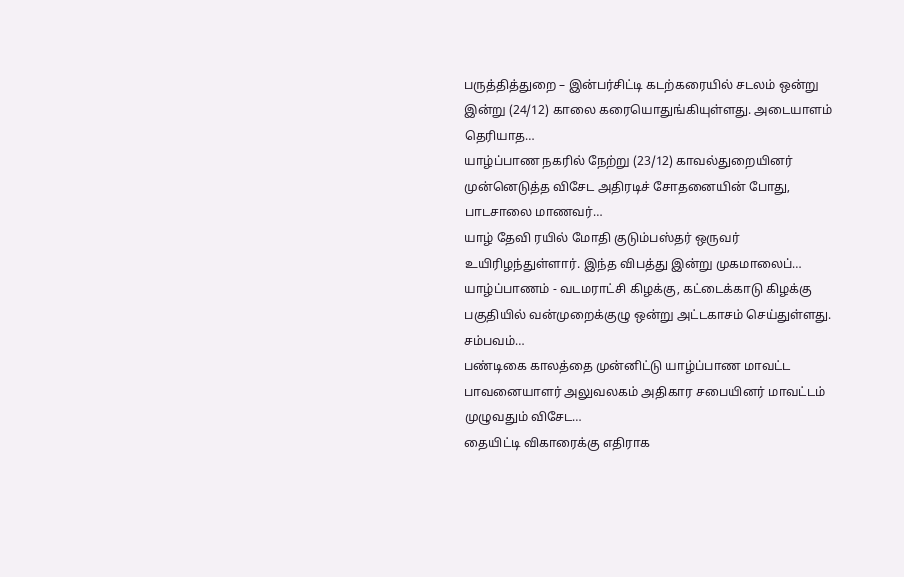பருத்தித்துறை – இன்பர்சிட்டி கடற்கரையில் சடலம் ஒன்று இன்று (24/12) காலை கரையொதுங்கியுள்ளது. அடையாளம் தெரியாத…
யாழ்ப்பாண நகரில் நேற்று (23/12) காவல்துறையினர் முன்னெடுத்த விசேட அதிரடிச் சோதனையின் போது, பாடசாலை மாணவர்…
யாழ் தேவி ரயில் மோதி குடும்பஸ்தர் ஒருவர் உயிரிழந்துள்ளார். இந்த விபத்து இன்று முகமாலைப்…
யாழ்ப்பாணம் - வடமராட்சி கிழக்கு, கட்டைக்காடு கிழக்கு பகுதியில் வன்முறைக்குழு ஒன்று அட்டகாசம் செய்துள்ளது. சம்பவம்…
பண்டிகை காலத்தை முன்னிட்டு யாழ்ப்பாண மாவட்ட பாவனையாளர் அலுவலகம் அதிகார சபையினர் மாவட்டம் முழுவதும் விசேட…
தையிட்டி விகாரைக்கு எதிராக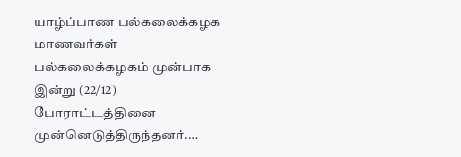யாழ்ப்பாண பல்கலைக்கழக மாணவர்கள் பல்கலைக்கழகம் முன்பாக இன்று (22/12) போராட்டத்தினை முன்னெடுத்திருந்தனர்.…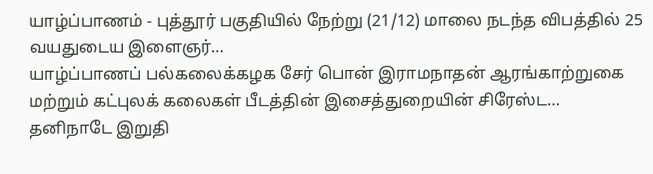யாழ்ப்பாணம் - புத்தூர் பகுதியில் நேற்று (21/12) மாலை நடந்த விபத்தில் 25 வயதுடைய இளைஞர்…
யாழ்ப்பாணப் பல்கலைக்கழக சேர் பொன் இராமநாதன் ஆரங்காற்றுகை மற்றும் கட்புலக் கலைகள் பீடத்தின் இசைத்துறையின் சிரேஸ்ட…
தனிநாடே இறுதி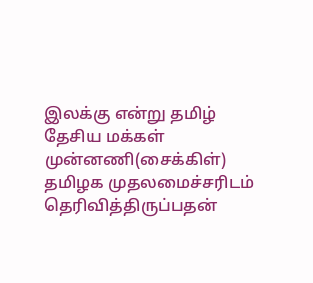இலக்கு என்று தமிழ் தேசிய மக்கள் முன்னணி(சைக்கிள்) தமிழக முதலமைச்சரிடம் தெரிவித்திருப்பதன்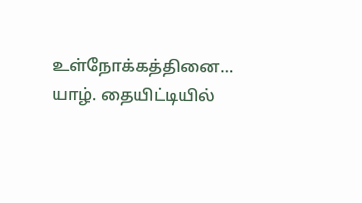உள்நோக்கத்தினை…
யாழ். தையிட்டியில்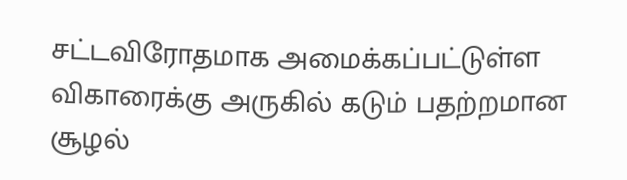சட்டவிரோதமாக அமைக்கப்பட்டுள்ள விகாரைக்கு அருகில் கடும் பதற்றமான சூழல்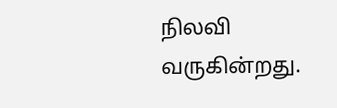நிலவி வருகின்றது.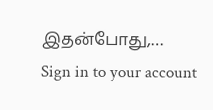இதன்போது,…
Sign in to your account